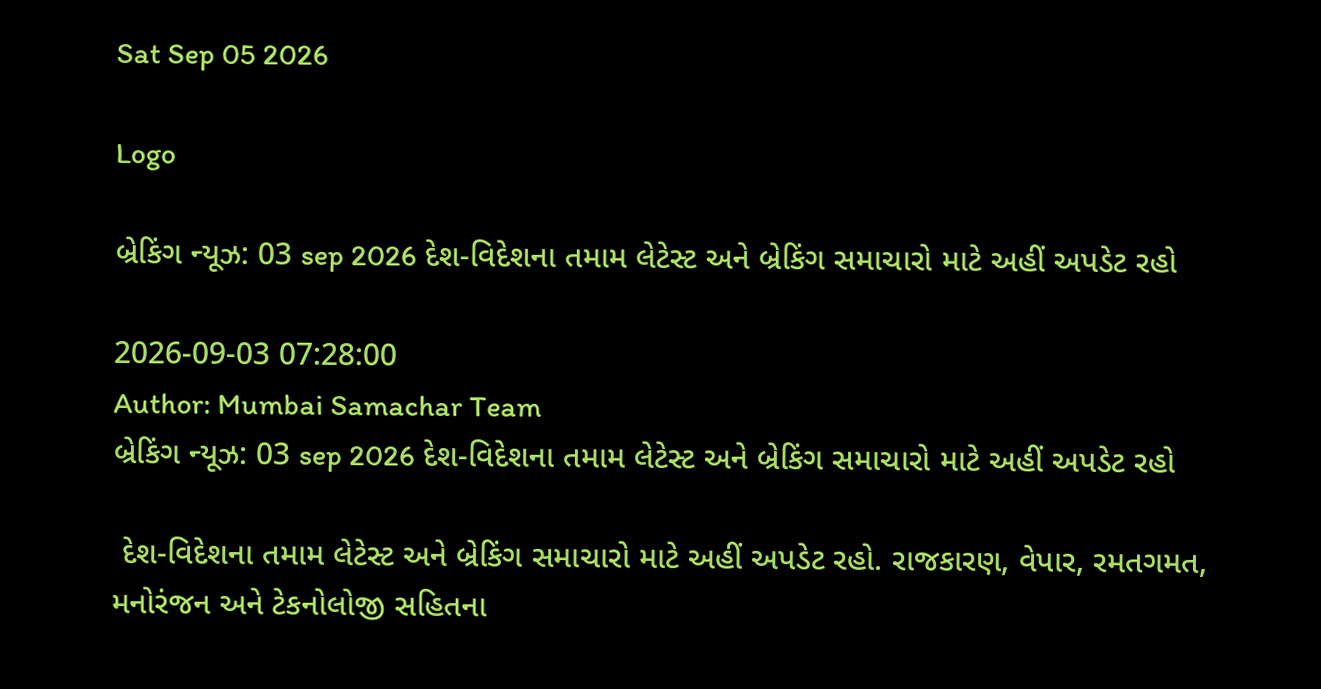Sat Sep 05 2026

Logo

બ્રેકિંગ ન્યૂઝ: 03 sep 2026 દેશ-વિદેશના તમામ લેટેસ્ટ અને બ્રેકિંગ સમાચારો માટે અહીં અપડેટ રહો

2026-09-03 07:28:00
Author: Mumbai Samachar Team
બ્રેકિંગ ન્યૂઝ: 03 sep 2026 દેશ-વિદેશના તમામ લેટેસ્ટ અને બ્રેકિંગ સમાચારો માટે અહીં અપડેટ રહો

 દેશ-વિદેશના તમામ લેટેસ્ટ અને બ્રેકિંગ સમાચારો માટે અહીં અપડેટ રહો. રાજકારણ, વેપાર, રમતગમત, મનોરંજન અને ટેકનોલોજી સહિતના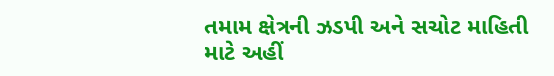તમામ ક્ષેત્રની ઝડપી અને સચોટ માહિતી માટે અહીં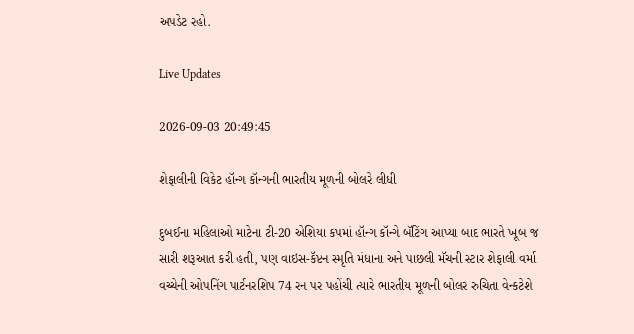અપડેટ રહો.

Live Updates

2026-09-03 20:49:45

શેફાલીની વિકેટ હૉન્ગ કૉન્ગની ભારતીય મૂળની બોલરે લીધી

દુબઈના મહિલાઓ માટેના ટી-20 એશિયા કપમાં હૉન્ગ કૉન્ગે બૅટિંગ આપ્યા બાદ ભારતે ખૂબ જ સારી શરૂઆત કરી હતી, પણ વાઇસ-કૅપ્ટન સ્મૃતિ મંધાના અને પાછલી મૅચની સ્ટાર શેફાલી વર્મા વચ્ચેની ઓપનિંગ પાર્ટનરશિપ 74 રન પર પહોંચી ત્યારે ભારતીય મૂળની બોલર રુચિતા વેન્કટેશે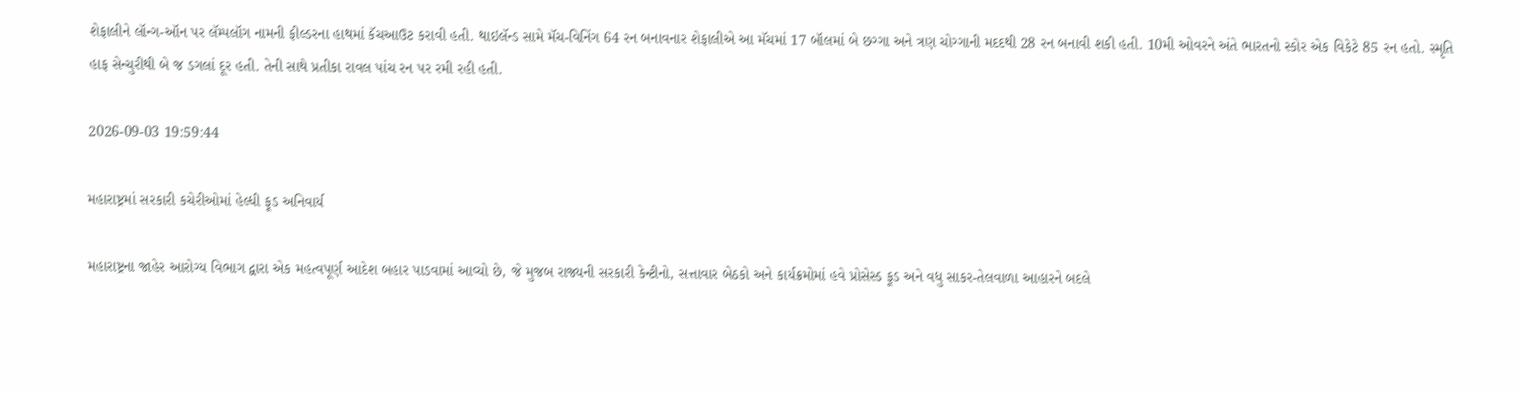શેફાલીને લૉન્ગ-ઑન પર લૅમ્પલૉગ નામની ફીલ્ડરના હાથમાં કૅચઆઉટ કરાવી હતી. થાઇલૅન્ડ સામે મૅચ-વિનિંગ 64 રન બનાવનાર શેફાલીએ આ મૅચમાં 17 બૉલમાં બે છગ્ગા અને ત્રણ ચોગ્ગાની મદદથી 28 રન બનાવી શકી હતી. 10મી ઓવરને અંતે ભારતનો સ્કોર એક વિકેટે 85 રન હતો. સ્મૃતિ હાફ સેન્ચુરીથી બે જ ડગલાં દૂર હતી. તેની સાથે પ્રતીકા રાવલ પાંચ રન પર રમી રહી હતી.

2026-09-03 19:59:44

મહારાષ્ટ્રમાં સરકારી કચેરીઓમાં હેલ્ધી ફૂડ અનિવાર્ય

મહારાષ્ટ્રના જાહેર આરોગ્ય વિભાગ દ્વારા એક મહત્વપૂર્ણ આદેશ બહાર પાડવામાં આવ્યો છે, જે મુજબ રાજ્યની સરકારી કેન્ટીનો, સત્તાવાર બેઠકો અને કાર્યક્રમોમાં હવે પ્રોસેસ્ડ ફૂડ અને વધુ સાકર-તેલવાળા આહારને બદલે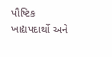પૌષ્ટિક ખાદ્યપદાર્થો અને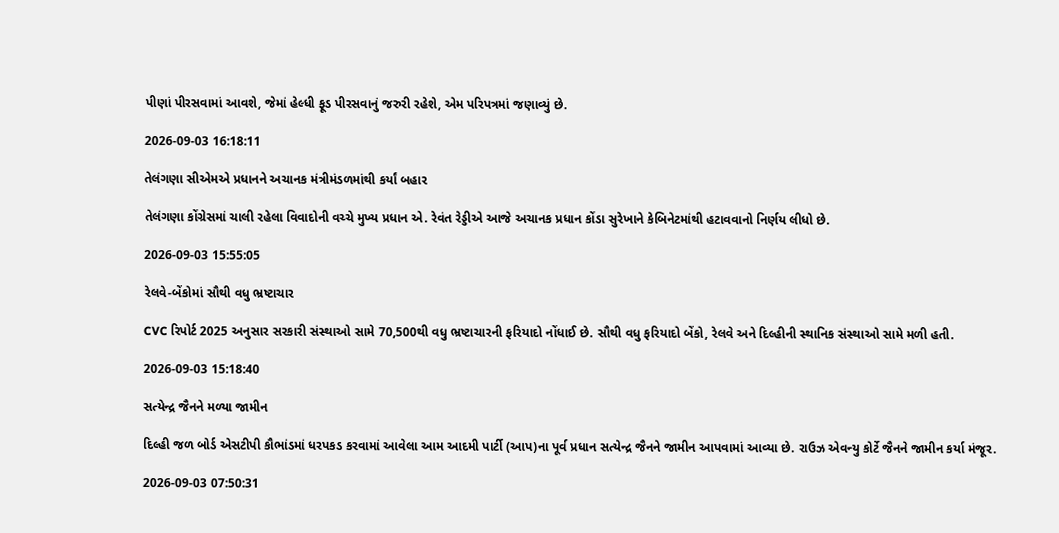પીણાં પીરસવામાં આવશે, જેમાં હેલ્ધી ફૂડ પીરસવાનું જરુરી રહેશે, એમ પરિપત્રમાં જણાવ્યું છે.

2026-09-03 16:18:11

તેલંગણા સીએમએ પ્રધાનને અચાનક મંત્રીમંડળમાંથી કર્યાં બહાર

તેલંગણા કોંગ્રેસમાં ચાલી રહેલા વિવાદોની વચ્ચે મુખ્ય પ્રધાન એ. રેવંત રેડ્ડીએ આજે અચાનક પ્રધાન કોંડા સુરેખાને કેબિનેટમાંથી હટાવવાનો નિર્ણય લીધો છે.

2026-09-03 15:55:05

રેલવે-બેંકોમાં સૌથી વધુ ભ્રષ્ટાચાર

CVC રિપોર્ટ 2025 અનુસાર સરકારી સંસ્થાઓ સામે 70,500થી વધુ ભ્રષ્ટાચારની ફરિયાદો નોંધાઈ છે. સૌથી વધુ ફરિયાદો બેંકો, રેલવે અને દિલ્હીની સ્થાનિક સંસ્થાઓ સામે મળી હતી.

2026-09-03 15:18:40

સત્યેન્દ્ર જૈનને મળ્યા જામીન

દિલ્હી જળ બોર્ડ એસટીપી કૌભાંડમાં ધરપકડ કરવામાં આવેલા આમ આદમી પાર્ટી (આપ)ના પૂર્વ પ્રધાન સત્યેન્દ્ર જૈનને જામીન આપવામાં આવ્યા છે. રાઉઝ એવન્યુ કોર્ટે જૈનને જામીન કર્યા મંજૂર.

2026-09-03 07:50:31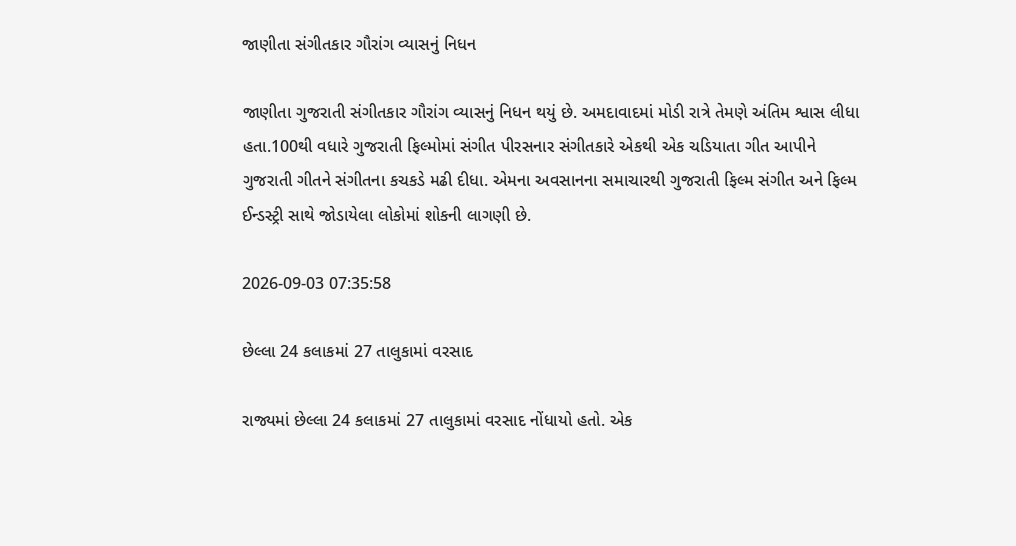જાણીતા સંગીતકાર ગૌરાંગ વ્યાસનું નિધન

જાણીતા ગુજરાતી સંગીતકાર ગૌરાંગ વ્યાસનું નિધન થયું છે. અમદાવાદમાં મોડી રાત્રે તેમણે અંતિમ શ્વાસ લીધા હતા.100થી વધારે ગુજરાતી ફિલ્મોમાં સંગીત પીરસનાર સંગીતકારે એકથી એક ચડિયાતા ગીત આપીને ગુજરાતી ગીતને સંગીતના કચકડે મઢી દીધા. એમના અવસાનના સમાચારથી ગુજરાતી ફિલ્મ સંગીત અને ફિલ્મ ઈન્ડસ્ટ્રી સાથે જોડાયેલા લોકોમાં શોકની લાગણી છે.

2026-09-03 07:35:58

છેલ્લા 24 કલાકમાં 27 તાલુકામાં વરસાદ

રાજ્યમાં છેલ્લા 24 કલાકમાં 27 તાલુકામાં વરસાદ નોંધાયો હતો. એક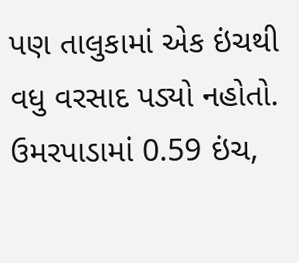પણ તાલુકામાં એક ઇંચથી વધુ વરસાદ પડ્યો નહોતો. ઉમરપાડામાં 0.59 ઇંચ,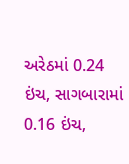અરેઠમાં 0.24 ઇંચ, સાગબારામાં 0.16 ઇંચ,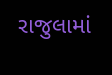રાજુલામાં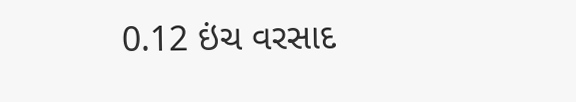0.12 ઇંચ વરસાદ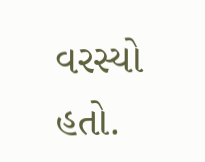વરસ્યો હતો.